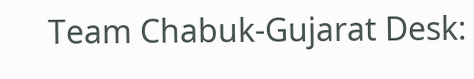Team Chabuk-Gujarat Desk: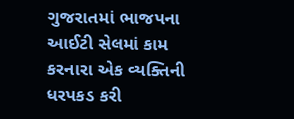ગુજરાતમાં ભાજપના આઈટી સેલમાં કામ કરનારા એક વ્યક્તિની ધરપકડ કરી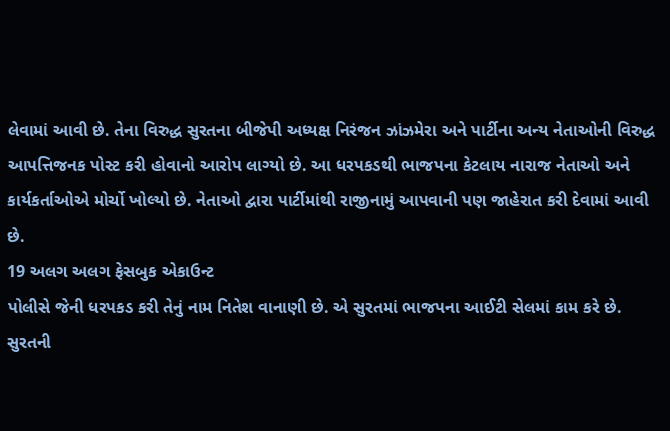લેવામાં આવી છે. તેના વિરુદ્ધ સુરતના બીજેપી અધ્યક્ષ નિરંજન ઝાંઝમેરા અને પાર્ટીના અન્ય નેતાઓની વિરુદ્ધ આપત્તિજનક પોસ્ટ કરી હોવાનો આરોપ લાગ્યો છે. આ ધરપકડથી ભાજપના કેટલાય નારાજ નેતાઓ અને કાર્યકર્તાઓએ મોર્ચો ખોલ્યો છે. નેતાઓ દ્વારા પાર્ટીમાંથી રાજીનામું આપવાની પણ જાહેરાત કરી દેવામાં આવી છે.
19 અલગ અલગ ફેસબુક એકાઉન્ટ
પોલીસે જેની ધરપકડ કરી તેનું નામ નિતેશ વાનાણી છે. એ સુરતમાં ભાજપના આઈટી સેલમાં કામ કરે છે. સુરતની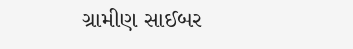ગ્રામીણ સાઈબર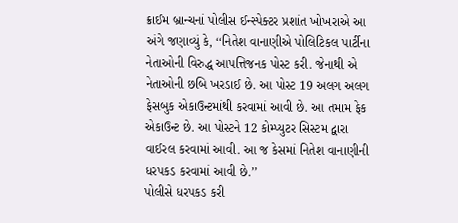ક્રાઈમ બ્રાન્ચનાં પોલીસ ઈન્સ્પેક્ટર પ્રશાંત ખોખરાએ આ અંગે જણાવ્યું કે, ‘‘નિતેશ વાનાણીએ પોલિટિકલ પાર્ટીના નેતાઓની વિરુદ્ધ આપત્તિજનક પોસ્ટ કરી. જેનાથી એ નેતાઓની છબિ ખરડાઈ છે. આ પોસ્ટ 19 અલગ અલગ ફેસબુક એકાઉન્ટમાંથી કરવામાં આવી છે. આ તમામ ફેક એકાઉન્ટ છે. આ પોસ્ટને 12 કોમ્પ્યુટર સિસ્ટમ દ્વારા વાઈરલ કરવામાં આવી. આ જ કેસમાં નિતેશ વાનાણીની ધરપકડ કરવામાં આવી છે.’’
પોલીસે ધરપકડ કરી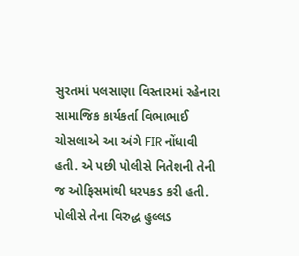સુરતમાં પલસાણા વિસ્તારમાં રહેનારા સામાજિક કાર્યકર્તા વિભાભાઈ ચોસલાએ આ અંગે FIR નોંધાવી હતી. એ પછી પોલીસે નિતેશની તેની જ ઓફિસમાંથી ધરપકડ કરી હતી. પોલીસે તેના વિરુદ્ધ હુલ્લડ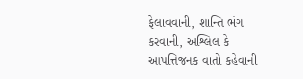ફેલાવવાની, શાન્તિ ભંગ કરવાની, અશ્લિલ કે આપત્તિજનક વાતો કહેવાની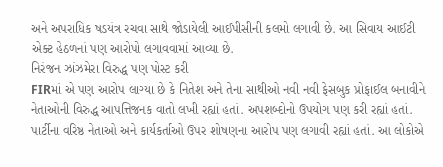અને અપરાધિક ષડયંત્ર રચવા સાથે જોડાયેલી આઈપીસીની કલમો લગાવી છે. આ સિવાય આઈટી એક્ટ હેઠળનાં પણ આરોપો લગાવવામાં આવ્યા છે.
નિરંજન ઝાંઝમેરા વિરુદ્ધ પણ પોસ્ટ કરી
FIRમાં એ પણ આરોપ લાગ્યા છે કે નિતેશ અને તેના સાથીઓ નવી નવી ફેસબુક પ્રોફાઈલ બનાવીને નેતાઓની વિરુદ્ધ આપત્તિજનક વાતો લખી રહ્યાં હતાં. અપશબ્દોનો ઉપયોગ પણ કરી રહ્યાં હતાં. પાર્ટીના વરિષ્ઠ નેતાઓ અને કાર્યકર્તાઓ ઉપર શોષણના આરોપ પણ લગાવી રહ્યાં હતાં. આ લોકોએ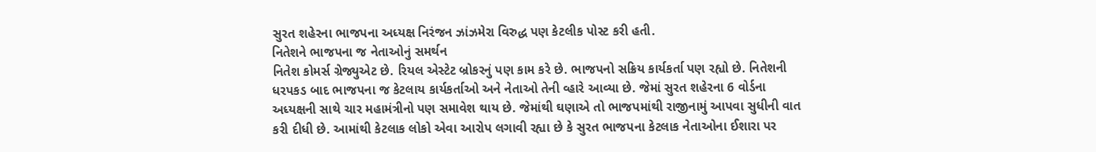સુરત શહેરના ભાજપના અધ્યક્ષ નિરંજન ઝાંઝમેરા વિરુદ્ધ પણ કેટલીક પોસ્ટ કરી હતી.
નિતેશને ભાજપના જ નેતાઓનું સમર્થન
નિતેશ કોમર્સ ગ્રેજ્યુએટ છે. રિયલ એસ્ટેટ બ્રોકરનું પણ કામ કરે છે. ભાજપનો સક્રિય કાર્યકર્તા પણ રહ્યો છે. નિતેશની ધરપકડ બાદ ભાજપના જ કેટલાય કાર્યકર્તાઓ અને નેતાઓ તેની વ્હારે આવ્યા છે. જેમાં સુરત શહેરના 6 વોર્ડના અધ્યક્ષની સાથે ચાર મહામંત્રીનો પણ સમાવેશ થાય છે. જેમાંથી ઘણાએ તો ભાજપમાંથી રાજીનામું આપવા સુધીની વાત કરી દીધી છે. આમાંથી કેટલાક લોકો એવા આરોપ લગાવી રહ્યા છે કે સુરત ભાજપના કેટલાક નેતાઓના ઈશારા પર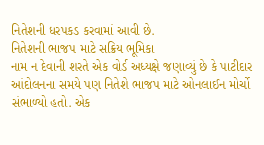નિતેશની ધરપકડ કરવામાં આવી છે.
નિતેશની ભાજપ માટે સક્રિય ભૂમિકા
નામ ન દેવાની શરતે એક વોર્ડ અધ્યક્ષે જણાવ્યું છે કે પાટીદાર આંદોલનના સમયે પણ નિતેશે ભાજપ માટે ઓનલાઈન મોર્ચો સંભાળ્યો હતો. એક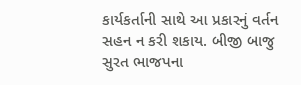કાર્યકર્તાની સાથે આ પ્રકારનું વર્તન સહન ન કરી શકાય. બીજી બાજુ સુરત ભાજપના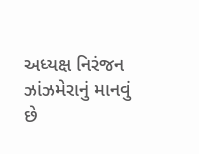અધ્યક્ષ નિરંજન ઝાંઝમેરાનું માનવું છે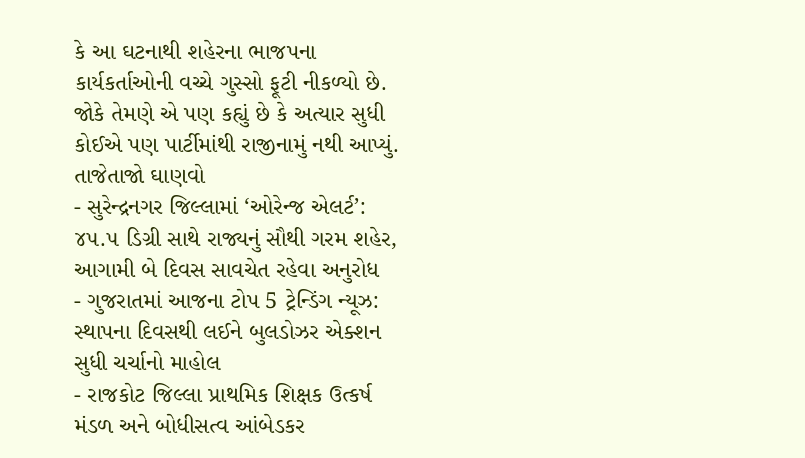કે આ ઘટનાથી શહેરના ભાજપના કાર્યકર્તાઓની વચ્ચે ગુસ્સો ફૂટી નીકળ્યો છે. જોકે તેમણે એ પણ કહ્યું છે કે અત્યાર સુધી કોઈએ પણ પાર્ટીમાંથી રાજીનામું નથી આપ્યું.
તાજેતાજો ઘાણવો
- સુરેન્દ્રનગર જિલ્લામાં ‘ઓરેન્જ એલર્ટ’: ૪૫.૫ ડિગ્રી સાથે રાજ્યનું સૌથી ગરમ શહેર, આગામી બે દિવસ સાવચેત રહેવા અનુરોધ
- ગુજરાતમાં આજના ટોપ 5 ટ્રેન્ડિંગ ન્યૂઝ: સ્થાપના દિવસથી લઈને બુલડોઝર એક્શન સુધી ચર્ચાનો માહોલ
- રાજકોટ જિલ્લા પ્રાથમિક શિક્ષક ઉત્કર્ષ મંડળ અને બોધીસત્વ આંબેડકર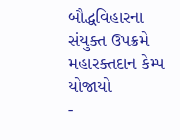બૌદ્ધવિહારના સંયુક્ત ઉપક્રમે મહારક્તદાન કેમ્પ યોજાયો
-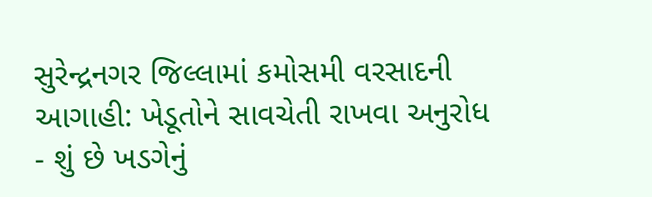સુરેન્દ્રનગર જિલ્લામાં કમોસમી વરસાદની આગાહી: ખેડૂતોને સાવચેતી રાખવા અનુરોધ
- શું છે ખડગેનું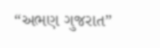“અભણ ગુજરાત”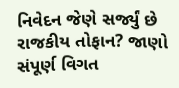નિવેદન જેણે સર્જ્યું છે રાજકીય તોફાન? જાણો સંપૂર્ણ વિગત